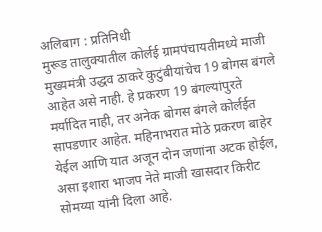अलिबाग : प्रतिनिधी
मुरूड तालुक्यातील कोर्लई ग्रामपंचायतीमध्ये माजी मुख्यमंत्री उद्धव ठाकरे कुटुंबीयांचेच 19 बोगस बंगले आहेत असे नाही. हे प्रकरण 19 बंगल्यांपुरते मर्यादित नाही, तर अनेक बोगस बंगले कोर्लईत सापडणार आहेत. महिनाभरात मोठे प्रकरण बाहेर येईल आणि यात अजून दोन जणांना अटक होईल, असा इशारा भाजप नेते माजी खासदार किरीट सोमय्या यांनी दिला आहे.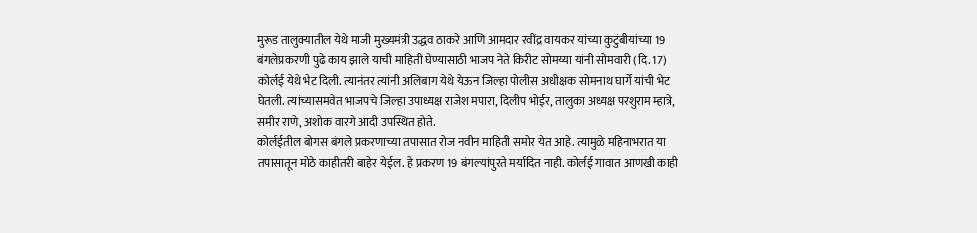मुरूड तालुक्यातील येथे माजी मुख्यमंत्री उद्धव ठाकरे आणि आमदार रवींद्र वायकर यांच्या कुटुंबीयांच्या 19 बंगलेप्रकरणी पुढे काय झाले याची माहिती घेण्यासाठी भाजप नेते किरीट सोमय्या यांनी सोमवारी (दि. 17) कोर्लई येथे भेट दिली. त्यानंतर त्यांनी अलिबाग येथे येऊन जिल्हा पोलीस अधीक्षक सोमनाथ घार्गे यांची भेट घेतली. त्यांच्यासमवेत भाजपचे जिल्हा उपाध्यक्ष राजेश मपारा, दिलीप भोईर, तालुका अध्यक्ष परशुराम म्हात्रे, समीर राणे, अशोक वारगे आदी उपस्थित होते.
कोर्लईतील बोगस बंगले प्रकरणाच्या तपासात रोज नवीन माहिती समोर येत आहे. त्यामुळे महिनाभरात या तपासातून मोठे काहीतरी बाहेर येईल. हे प्रकरण 19 बंगल्यांपुरते मर्यादित नाही. कोर्लई गावात आणखी काही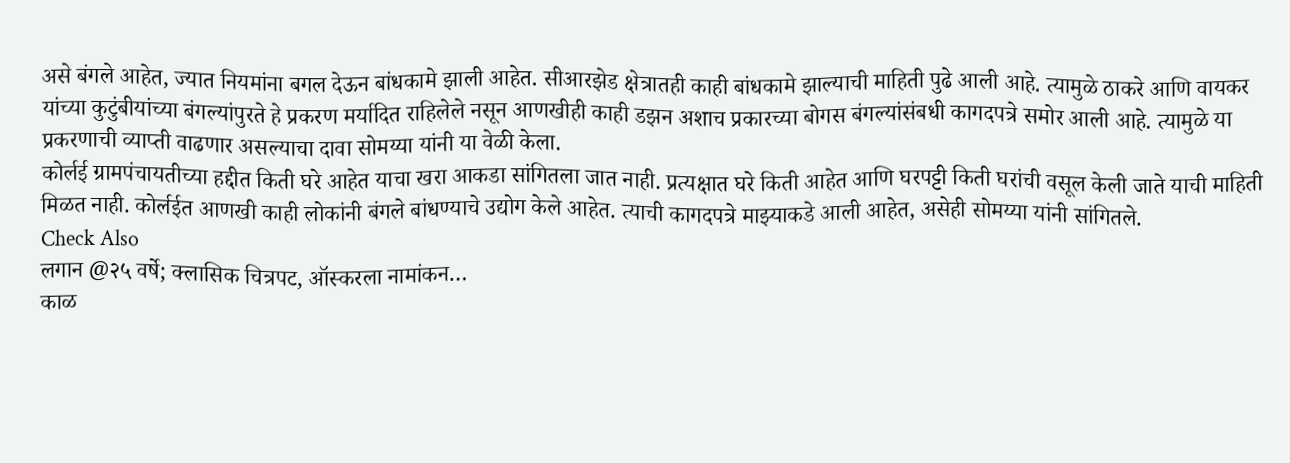असे बंगले आहेत, ज्यात नियमांना बगल देऊन बांधकामे झाली आहेत. सीआरझेड क्षेत्रातही काही बांधकामे झाल्याची माहिती पुढे आली आहे. त्यामुळे ठाकरे आणि वायकर यांच्या कुटुंबीयांच्या बंगल्यांपुरते हे प्रकरण मर्यादित राहिलेले नसून आणखीही काही डझन अशाच प्रकारच्या बोगस बंगल्यांसंबधी कागदपत्रे समोर आली आहे. त्यामुळे या प्रकरणाची व्याप्ती वाढणार असल्याचा दावा सोमय्या यांनी या वेळी केला.
कोर्लई ग्रामपंचायतीच्या हद्दीत किती घरे आहेत याचा खरा आकडा सांगितला जात नाही. प्रत्यक्षात घरे किती आहेत आणि घरपट्टी किती घरांची वसूल केली जाते याची माहिती मिळत नाही. कोर्लईत आणखी काही लोकांनी बंगले बांधण्याचे उद्योग केले आहेत. त्याची कागदपत्रे माझ्याकडे आली आहेत, असेही सोमय्या यांनी सांगितले.
Check Also
लगान @२५ वर्षे; क्लासिक चित्रपट, ऑस्करला नामांकन…
काळ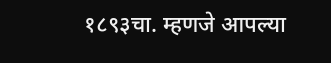१८९३चा. म्हणजे आपल्या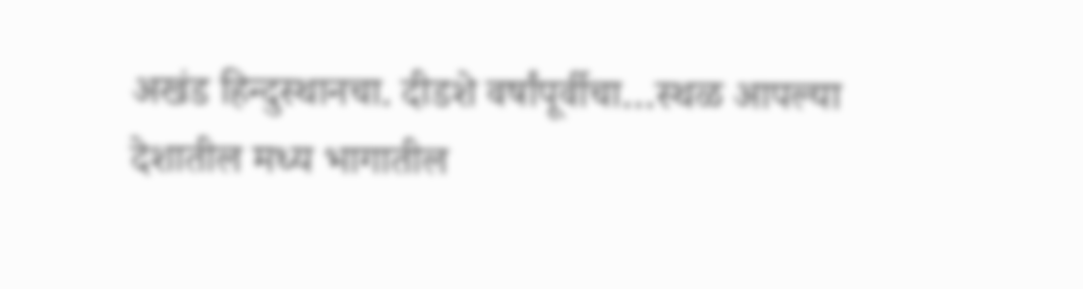अखंड हिन्दुस्थानचा. दीडशे वर्षांपूर्वीचा…स्थळ आपल्या देशातील मध्य भागातील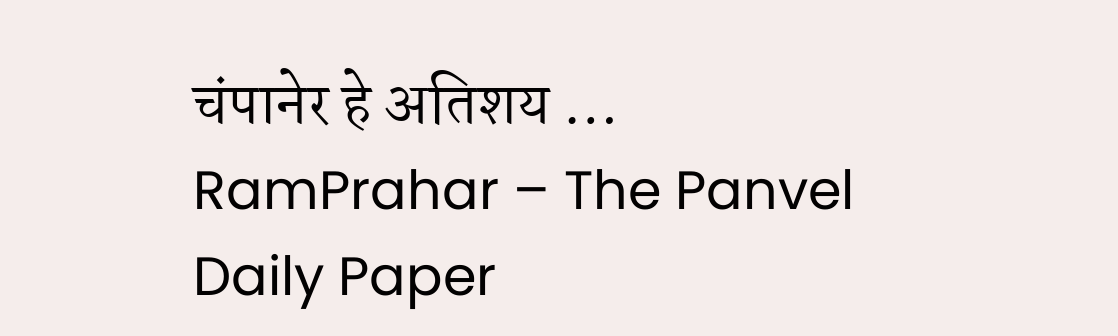चंपानेर हे अतिशय …
RamPrahar – The Panvel Daily Paper